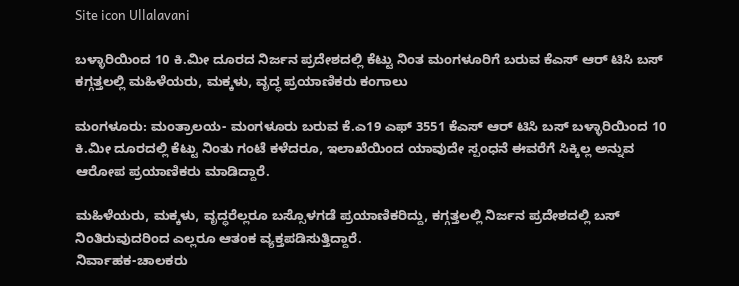Site icon Ullalavani

ಬಳ್ಳಾರಿಯಿಂದ 10 ಕಿ.ಮೀ ದೂರದ ನಿರ್ಜನ ಪ್ರದೇಶದಲ್ಲಿ ಕೆಟ್ಟು ನಿಂತ ಮಂಗಳೂರಿಗೆ ಬರುವ ಕೆಎಸ್ ಆರ್ ಟಿಸಿ ಬಸ್‌ ಕಗ್ಗತ್ತಲಲ್ಲಿ ಮಹಿಳೆಯರು, ಮಕ್ಕಳು, ವೃದ್ಧ ಪ್ರಯಾಣಿಕರು ಕಂಗಾಲು

ಮಂಗಳೂರು: ಮಂತ್ರಾಲಯ- ಮಂಗಳೂರು ಬರುವ ಕೆ.ಎ19 ಎಫ್ 3551 ಕೆಎಸ್ ಆರ್ ಟಿಸಿ ಬಸ್ ಬಳ್ಳಾರಿಯಿಂದ 10 ಕಿ.ಮೀ ದೂರದಲ್ಲಿ ಕೆಟ್ಟು ನಿಂತು ಗಂಟೆ ಕಳೆದರೂ, ಇಲಾಖೆಯಿಂದ ಯಾವುದೇ ಸ್ಪಂಧನೆ ಈವರೆಗೆ ಸಿಕ್ಕಿಲ್ಲ ಅನ್ನುವ ಆರೋಪ ಪ್ರಯಾಣಿಕರು ಮಾಡಿದ್ದಾರೆ.

ಮಹಿಳೆಯರು, ಮಕ್ಕಳು, ವೃದ್ಧರೆಲ್ಲರೂ ಬಸ್ಸೊಳಗಡೆ ಪ್ರಯಾಣಿಕರಿದ್ದು, ಕಗ್ಗತ್ತಲಲ್ಲಿ ನಿರ್ಜನ ಪ್ರದೇಶದಲ್ಲಿ ಬಸ್ ನಿಂತಿರುವುದರಿಂದ ಎಲ್ಲರೂ ಆತಂಕ ವ್ಯಕ್ತಪಡಿಸುತ್ತಿದ್ದಾರೆ.
ನಿರ್ವಾಹಕ-ಚಾಲಕರು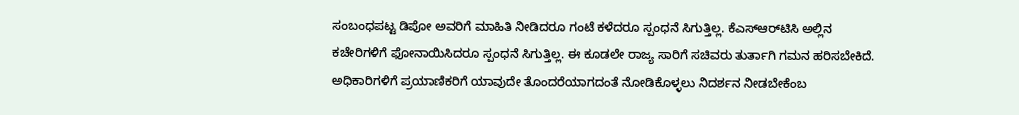ಸಂಬಂಧಪಟ್ಟ ಡಿಪೋ ಅವರಿಗೆ ಮಾಹಿತಿ ನೀಡಿದರೂ ಗಂಟೆ ಕಳೆದರೂ ಸ್ಪಂಧನೆ ಸಿಗುತ್ತಿಲ್ಲ. ಕೆಎಸ್‌ಆರ್‌ಟಿಸಿ ಅಲ್ಲಿನ ಕಚೇರಿಗಳಿಗೆ ಫೋನಾಯಿಸಿದರೂ ಸ್ಪಂಧನೆ ಸಿಗುತ್ತಿಲ್ಲ. ಈ ಕೂಡಲೇ ರಾಜ್ಯ ಸಾರಿಗೆ ಸಚಿವರು ತುರ್ತಾಗಿ ಗಮನ ಹರಿಸಬೇಕಿದೆ. ಅಧಿಕಾರಿಗಳಿಗೆ ಪ್ರಯಾಣಿಕರಿಗೆ ಯಾವುದೇ ತೊಂದರೆಯಾಗದಂತೆ ನೋಡಿಕೊಳ್ಳಲು ನಿದರ್ಶನ ನೀಡಬೇಕೆಂಬ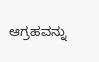ಆಗ್ರಹವನ್ನು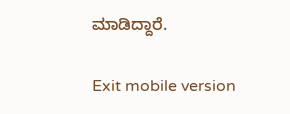ಮಾಡಿದ್ದಾರೆ.

Exit mobile version